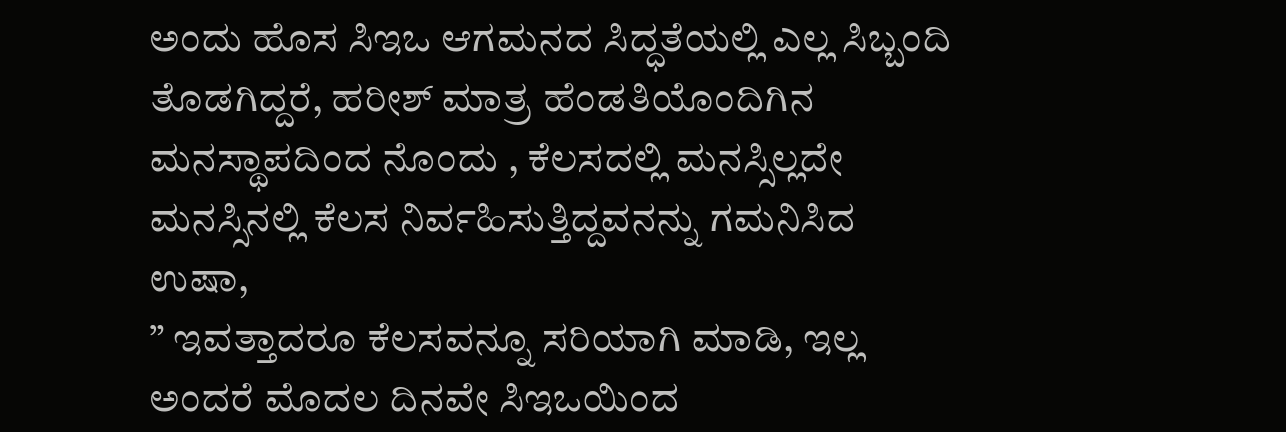ಅಂದು ಹೊಸ ಸಿಇಒ ಆಗಮನದ ಸಿದ್ಧತೆಯಲ್ಲಿ ಎಲ್ಲ ಸಿಬ್ಬಂದಿ ತೊಡಗಿದ್ದರೆ, ಹರೀಶ್ ಮಾತ್ರ ಹೆಂಡತಿಯೊಂದಿಗಿನ ಮನಸ್ಥಾಪದಿಂದ ನೊಂದು , ಕೆಲಸದಲ್ಲಿ ಮನಸ್ಸಿಲ್ಲದೇ ಮನಸ್ಸಿನಲ್ಲಿ ಕೆಲಸ ನಿರ್ವಹಿಸುತ್ತಿದ್ದವನನ್ನು ಗಮನಿಸಿದ ಉಷಾ,
” ಇವತ್ತಾದರೂ ಕೆಲಸವನ್ನೂ ಸರಿಯಾಗಿ ಮಾಡಿ, ಇಲ್ಲ ಅಂದರೆ ಮೊದಲ ದಿನವೇ ಸಿಇಒಯಿಂದ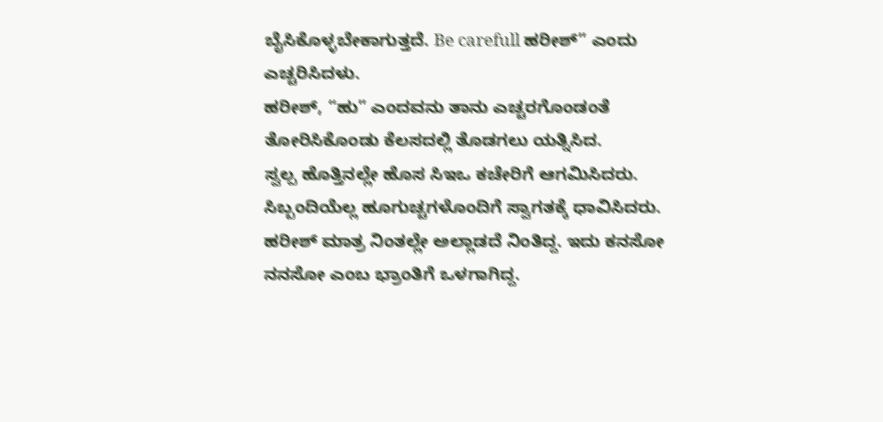ಬೈಸಿಕೊಳ್ಳಬೇಕಾಗುತ್ತದೆ. Be carefull ಹರೀಶ್” ಎಂದು ಎಚ್ಚರಿಸಿದಳು.
ಹರೀಶ್, “ಹು” ಎಂದವನು ತಾನು ಎಚ್ಚರಗೊಂಡಂತೆ ತೋರಿಸಿಕೊಂಡು ಕೆಲಸದಲ್ಲಿ ತೊಡಗಲು ಯತ್ನಿಸಿದ.
ಸ್ವಲ್ಪ ಹೊತ್ತಿನಲ್ಲೇ ಹೊಸ ಸಿಇಒ ಕಚೇರಿಗೆ ಆಗಮಿಸಿದರು. ಸಿಬ್ಬಂದಿಯೆಲ್ಲ ಹೂಗುಚ್ಚಗಳೊಂದಿಗೆ ಸ್ವಾಗತಕ್ಕೆ ಧಾವಿಸಿದರು.
ಹರೀಶ್ ಮಾತ್ರ ನಿಂತಲ್ಲೇ ಅಲ್ಲಾಡದೆ ನಿಂತಿದ್ದ. ಇದು ಕನಸೋ ನನಸೋ ಎಂಬ ಭ್ರಾಂತಿಗೆ ಒಳಗಾಗಿದ್ದ.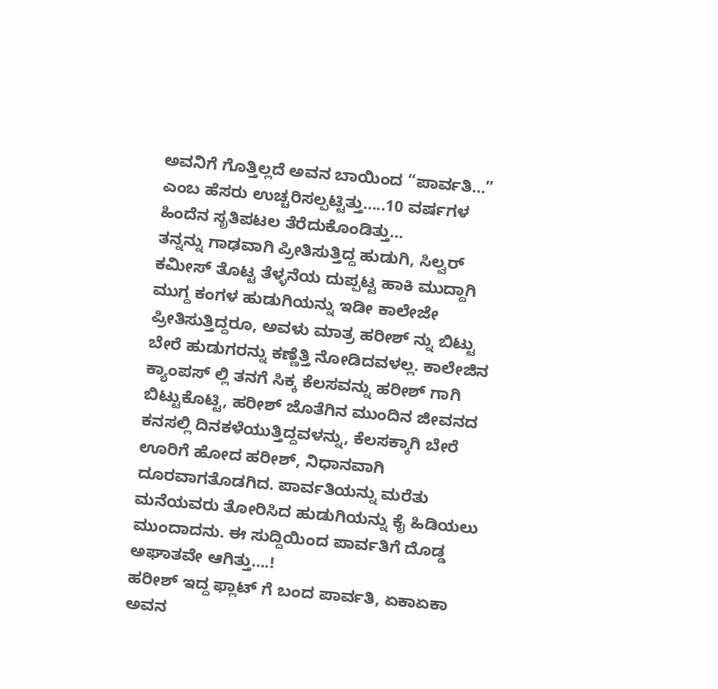ಅವನಿಗೆ ಗೊತ್ತಿಲ್ಲದೆ ಅವನ ಬಾಯಿಂದ “ಪಾರ್ವತಿ…” ಎಂಬ ಹೆಸರು ಉಚ್ಚರಿಸಲ್ಪಟ್ಟಿತ್ತು…..10 ವರ್ಷಗಳ ಹಿಂದೆನ ಸೃತಿಪಟಲ ತೆರೆದುಕೊಂಡಿತ್ತು…
ತನ್ನನ್ನು ಗಾಢವಾಗಿ ಪ್ರೀತಿಸುತ್ತಿದ್ದ ಹುಡುಗಿ, ಸಿಲ್ವರ್ ಕಮೀಸ್ ತೊಟ್ಟ ತೆಳ್ಳನೆಯ ದುಪ್ಪಟ್ಟ ಹಾಕಿ ಮುದ್ದಾಗಿ ಮುಗ್ದ ಕಂಗಳ ಹುಡುಗಿಯನ್ನು ಇಡೀ ಕಾಲೇಜೇ ಪ್ರೀತಿಸುತ್ತಿದ್ದರೂ, ಅವಳು ಮಾತ್ರ ಹರೀಶ್ ನ್ನು ಬಿಟ್ಟು ಬೇರೆ ಹುಡುಗರನ್ನು ಕಣ್ಣೆತ್ತಿ ನೋಡಿದವಳಲ್ಲ. ಕಾಲೇಜಿನ ಕ್ಯಾಂಪಸ್ ಲ್ಲಿ ತನಗೆ ಸಿಕ್ಕ ಕೆಲಸವನ್ನು ಹರೀಶ್ ಗಾಗಿ ಬಿಟ್ಟುಕೊಟ್ಟಿ, ಹರೀಶ್ ಜೊತೆಗಿನ ಮುಂದಿನ ಜೀವನದ ಕನಸಲ್ಲಿ ದಿನಕಳೆಯುತ್ತಿದ್ದವಳನ್ನು, ಕೆಲಸಕ್ಕಾಗಿ ಬೇರೆ ಊರಿಗೆ ಹೋದ ಹರೀಶ್, ನಿಧಾನವಾಗಿ ದೂರವಾಗತೊಡಗಿದ. ಪಾರ್ವತಿಯನ್ನು ಮರೆತು ಮನೆಯವರು ತೋರಿಸಿದ ಹುಡುಗಿಯನ್ನು ಕೈ ಹಿಡಿಯಲು ಮುಂದಾದನು. ಈ ಸುದ್ದಿಯಿಂದ ಪಾರ್ವತಿಗೆ ದೊಡ್ಡ ಅಘಾತವೇ ಆಗಿತ್ತು….!
ಹರೀಶ್ ಇದ್ದ ಫ್ಲಾಟ್ ಗೆ ಬಂದ ಪಾರ್ವತಿ, ಏಕಾಏಕಾ ಅವನ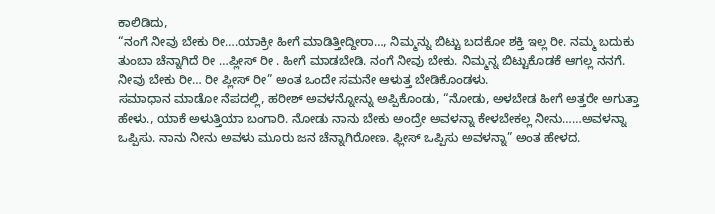ಕಾಲಿಡಿದು,
“ನಂಗೆ ನೀವು ಬೇಕು ರೀ….ಯಾಕ್ರೀ ಹೀಗೆ ಮಾಡಿತ್ತೀದ್ದೀರಾ…, ನಿಮ್ಮನ್ನು ಬಿಟ್ಟು ಬದಕೋ ಶಕ್ತಿ ಇಲ್ಲ ರೀ. ನಮ್ಮ ಬದುಕು ತುಂಬಾ ಚೆನ್ನಾಗಿದೆ ರೀ …ಪ್ಲೀಸ್ ರೀ . ಹೀಗೆ ಮಾಡಬೇಡಿ. ನಂಗೆ ನೀವು ಬೇಕು. ನಿಮ್ಮನ್ನ ಬಿಟ್ಟುಕೊಡಕೆ ಆಗಲ್ಲ ನನಗೆ. ನೀವು ಬೇಕು ರೀ… ರೀ ಪ್ಲೀಸ್ ರೀ” ಅಂತ ಒಂದೇ ಸಮನೇ ಆಳುತ್ತ ಬೇಡಿಕೊಂಡಳು.
ಸಮಾಧಾನ ಮಾಡೋ ನೆಪದಲ್ಲಿ, ಹರೀಶ್ ಅವಳನ್ನೋನ್ನು ಅಪ್ಪಿಕೊಂಡು, “ನೋಡು, ಅಳಬೇಡ ಹೀಗೆ ಅತ್ತರೇ ಅಗುತ್ತಾ ಹೇಳು., ಯಾಕೆ ಅಳುತ್ತಿಯಾ ಬಂಗಾರಿ. ನೋಡು ನಾನು ಬೇಕು ಅಂದ್ರೇ ಅವಳನ್ನಾ ಕೇಳಬೇಕಲ್ಲ ನೀನು……ಅವಳನ್ನಾ ಒಪ್ಪಿಸು. ನಾನು ನೀನು ಅವಳು ಮೂರು ಜನ ಚೆನ್ನಾಗಿರೋಣ. ಫ್ಲೀಸ್ ಒಪ್ಪಿಸು ಅವಳನ್ನಾ” ಅಂತ ಹೇಳದ.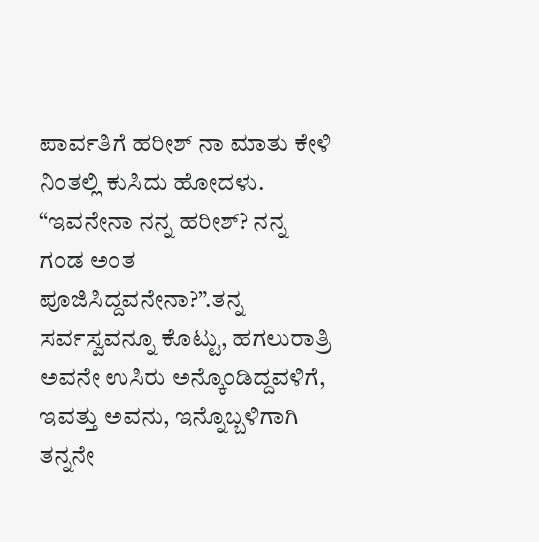ಪಾರ್ವತಿಗೆ ಹರೀಶ್ ನಾ ಮಾತು ಕೇಳಿ ನಿಂತಲ್ಲಿ ಕುಸಿದು ಹೋದಳು.
“ಇವನೇನಾ ನನ್ನ ಹರೀಶ್? ನನ್ನ ಗಂಡ ಅಂತ ಪೂಜಿಸಿದ್ದವನೇನಾ?”.ತನ್ನ ಸರ್ವಸ್ವವನ್ನೂ ಕೊಟ್ಟು, ಹಗಲುರಾತ್ರಿ ಅವನೇ ಉಸಿರು ಅನ್ಕೊಂಡಿದ್ದವಳಿಗೆ, ಇವತ್ತು ಅವನು, ಇನ್ನೊಬ್ಬಳಿಗಾಗಿ ತನ್ನನೇ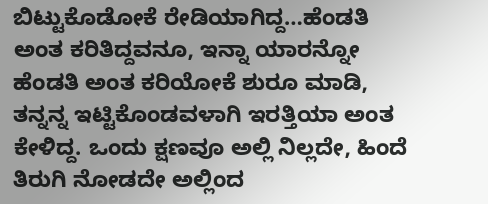ಬಿಟ್ಟುಕೊಡೋಕೆ ರೇಡಿಯಾಗಿದ್ದ…ಹೆಂಡತಿ ಅಂತ ಕರಿತಿದ್ದವನೂ, ಇನ್ನಾ ಯಾರನ್ನೋ ಹೆಂಡತಿ ಅಂತ ಕರಿಯೋಕೆ ಶುರೂ ಮಾಡಿ, ತನ್ನನ್ನ ಇಟ್ಟಿಕೊಂಡವಳಾಗಿ ಇರತ್ತಿಯಾ ಅಂತ ಕೇಳಿದ್ದ. ಒಂದು ಕ್ಷಣವೂ ಅಲ್ಲಿ ನಿಲ್ಲದೇ, ಹಿಂದೆ ತಿರುಗಿ ನೋಡದೇ ಅಲ್ಲಿಂದ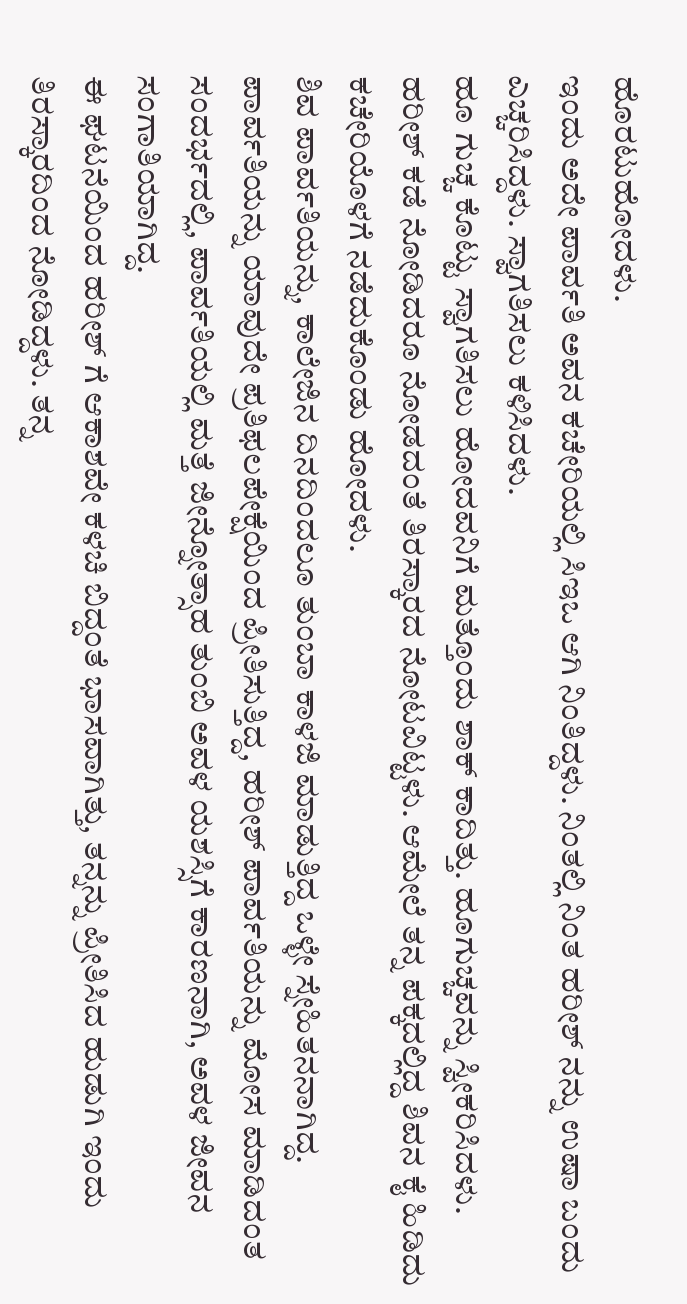ಹೊರಟುಹೋದಳು.
ಇಂದು ಅದೇ ಪಾರ್ವತಿ ಅವನ ಕಚೇರಿಯಲ್ಲಿ ಸಿಇಒ ಆಗಿ ನಿಂತಿದ್ದಳು. ನಿಂತಲ್ಲಿ ನಿಂತ ಹರೀಶ್ ನನ್ನು ಉಷಾ ಬಂದು ಎಚ್ಚರಿಸಿದ್ದಳು. ಸ್ವಾಗತಿಸಲು ಕಳಿಸಿದಳು.
ಹೂ ಗುಚ್ಚ ಕೊಟ್ಟು ಸ್ವಾಗತಿಸಲು ಹೋದವನಿಗೆ ಮತ್ತೊಂದು ಶಾಕ್ ಕಾದಿತ್ತು. ಹೂಗುಚ್ಚವನ್ನು ಸ್ವೀಕರಿಸಿದಳು. ಹರೀಶ್ ಕಡೆ ನೋಡಿದರೂ ನೋಡದಂತೆ ತಿರಸ್ಕಾರದ ನೋಟವಿಟ್ಟಳು. ಆಮೇಲೆ ತನ್ನ ಪಕ್ಕದಲ್ಲಿದ್ದ ಶಿವನ ಕೈ ಹಿಡಿದು ಕಚೇರಿಯೊಳಗೆ ನಡೆದುಕೊಂಡು ಹೋದಳು.
ಶಿವ ಪಾರ್ವತಿಯನ್ನು, ಕಾಲೇಜಿನ ದಿನದಿಂದಲೂ ತುಂಬಾ ಕಾಳಜಿ ಮಾಡುತ್ತಿದ್ದ ಒಳ್ಳೇ ಸ್ನೇಹಿತನನಾಗಿದ್ದ. ಪಾರ್ವತಿಯನ್ನು ಯಾವುದೇ ಪ್ರತಿಫಲಪೇಕ್ಷೆಯಿಂದ ಪ್ರೀತಿಸುತ್ತಿದ್ದ, ಹರೀಶ್ ಪಾರ್ವತಿಯನ್ನು ಮೋಸ ಮಾಡಿದಂತ ಸಂದರ್ಭದಲ್ಲಿ, ಪಾರ್ವತಿಯಲ್ಲಿ ಮತ್ತೆ ಜೀನ್ನೋತ್ಸಾಹ ತುಂಬಿ ಅವಳ ಯಶಸ್ಸಿಗೆ ಕಾರಣನಾಗಿ, ಅವಳ ಜೀವನ ಸಂಗಾತಿಯಾಗಿದ್ದ.
ಈ ಘಟನೆಯಿಂದ ಹರೀಶ್ ಗೆ ಆಕಾಶವೇ ಕಳಚಿ ಬಿದ್ದಂತೆ ಭಾಸವಾಗಿತ್ತು, ತನ್ನನ್ನು ಪ್ರೀತಿಸಿದ ಹುಡುಗಿ ಇಂದು ತಿರಸ್ಕಾರದಿಂದ ನೋಡಿದ್ದಳು. ತನ್ನ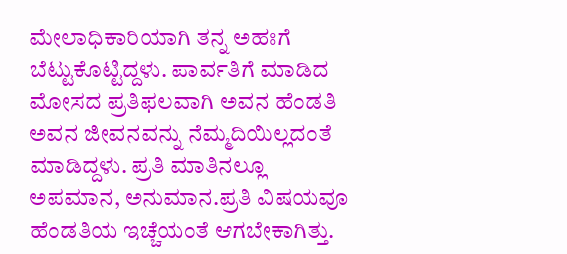ಮೇಲಾಧಿಕಾರಿಯಾಗಿ ತನ್ನ ಅಹಃಗೆ ಬೆಟ್ಟುಕೊಟ್ಟಿದ್ದಳು. ಪಾರ್ವತಿಗೆ ಮಾಡಿದ ಮೋಸದ ಪ್ರತಿಫಲವಾಗಿ ಅವನ ಹೆಂಡತಿ ಅವನ ಜೀವನವನ್ನು ನೆಮ್ಮದಿಯಿಲ್ಲದಂತೆ ಮಾಡಿದ್ದಳು. ಪ್ರತಿ ಮಾತಿನಲ್ಲೂ ಅಪಮಾನ, ಅನುಮಾನ.ಪ್ರತಿ ವಿಷಯವೂ ಹೆಂಡತಿಯ ಇಚ್ಚೆಯಂತೆ ಆಗಬೇಕಾಗಿತ್ತು.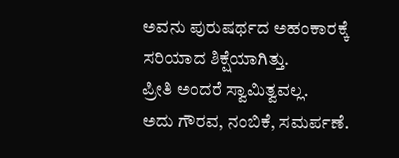ಅವನು ಪುರುಷರ್ಥದ ಅಹಂಕಾರಕ್ಕೆ ಸರಿಯಾದ ಶಿಕ್ಷೆಯಾಗಿತ್ತು.
ಪ್ರೀತಿ ಅಂದರೆ ಸ್ವಾಮಿತ್ವವಲ್ಲ.
ಅದು ಗೌರವ, ನಂಬಿಕೆ, ಸಮರ್ಪಣೆ.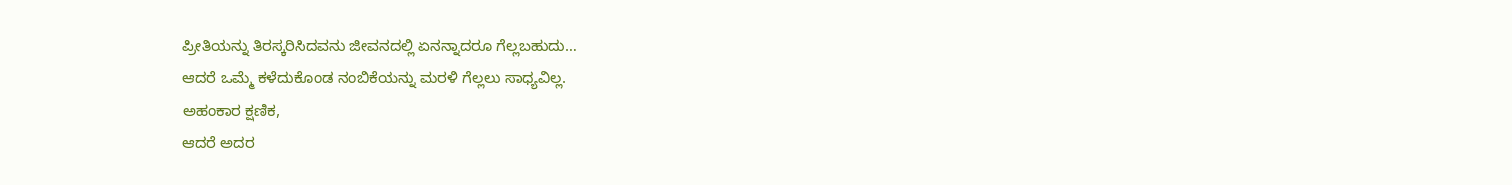ಪ್ರೀತಿಯನ್ನು ತಿರಸ್ಕರಿಸಿದವನು ಜೀವನದಲ್ಲಿ ಏನನ್ನಾದರೂ ಗೆಲ್ಲಬಹುದು…
ಆದರೆ ಒಮ್ಮೆ ಕಳೆದುಕೊಂಡ ನಂಬಿಕೆಯನ್ನು ಮರಳಿ ಗೆಲ್ಲಲು ಸಾಧ್ಯವಿಲ್ಲ.
ಅಹಂಕಾರ ಕ್ಷಣಿಕ,
ಆದರೆ ಅದರ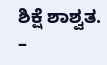ಶಿಕ್ಷೆ ಶಾಶ್ವತ.
–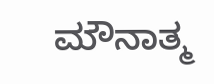ಮೌನಾತ್ಮ